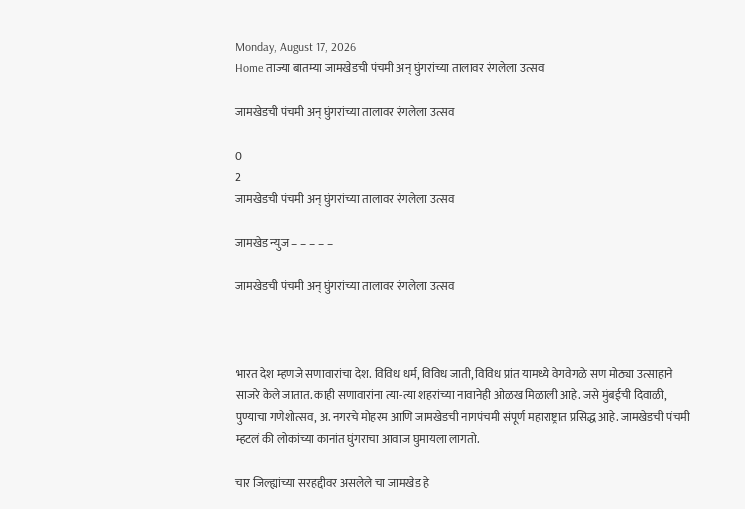Monday, August 17, 2026
Home ताज्या बातम्या जामखेडची पंचमी अन् घुंगरांच्या तालावर रंगलेला उत्सव

जामखेडची पंचमी अन् घुंगरांच्या तालावर रंगलेला उत्सव

0
2
जामखेडची पंचमी अन् घुंगरांच्या तालावर रंगलेला उत्सव

जामखेड न्युज – – – – –

जामखेडची पंचमी अन् घुंगरांच्या तालावर रंगलेला उत्सव



भारत देश म्हणजे सणावारांचा देश. विविध धर्म, विविध जाती, विविध प्रांत यामध्ये वेगवेगळे सण मोठ्या उत्साहाने साजरे केले जातात. काही सणावारांना त्या-त्या शहरांच्या नावानेही ओळख मिळाली आहे. जसे मुंबईची दिवाळी, पुण्याचा गणेशोत्सव, अ. नगरचे मोहरम आणि जामखेडची नागपंचमी संपूर्ण महाराष्ट्रात प्रसिद्ध आहे. जामखेडची पंचमी म्हटलं की लोकांच्या कानांत घुंगराचा आवाज घुमायला लागतो.

चार जिल्ह्यांच्या सरहद्दीवर असलेले चा जामखेड हे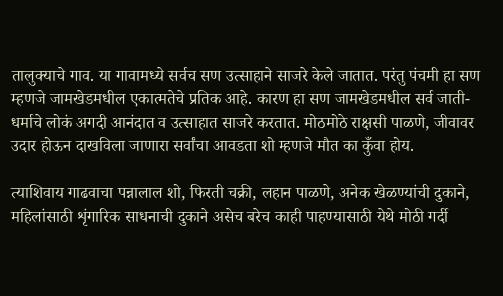तालुक्याचे गाव. या गावामध्ये सर्वच सण उत्साहाने साजरे केले जातात. परंतु पंचमी हा सण म्हणजे जामखेडमधील एकात्मतेचे प्रतिक आहे. कारण हा सण जामखेडमधील सर्व जाती-धर्माचे लोकं अगदी आनंदात व उत्साहात साजरे करतात. मोठमोठे राक्षसी पाळणे, जीवावर उदार होऊन दाखविला जाणारा सर्वांचा आवडता शो म्हणजे मौत का कुँवा होय.

त्याशिवाय गाढवाचा पन्नालाल शो, फिरती चक्री, लहान पाळणे, अनेक खेळण्यांची दुकाने, महिलांसाठी शृंगारिक साधनाची दुकाने असेच बरेच काही पाहण्यासाठी येथे मोठी गर्दी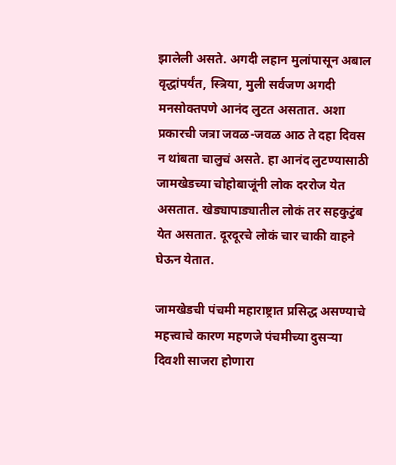झालेली असते. अगदी लहान मुलांपासून अबाल वृद्धांपर्यंत, स्त्रिया, मुली सर्वजण अगदी मनसोक्तपणे आनंद लुटत असतात. अशा प्रकारची जत्रा जवळ-जवळ आठ ते दहा दिवस न थांबता चालुचं असते. हा आनंद लुटण्यासाठी जामखेडच्या चोहोबाजूंनी लोक दररोज येत असतात. खेड्यापाड्यातील लोकं तर सहकुटुंब येत असतात. दूरदूरचे लोकं चार चाकी वाहने घेऊन येतात.

जामखेडची पंचमी महाराष्ट्रात प्रसिद्ध असण्याचे महत्त्वाचे कारण महणजे पंचमीच्या दुसऱ्या दिवशी साजरा होणारा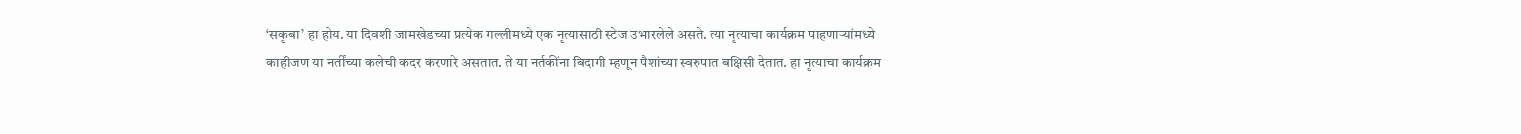‘सकृबा’ हा होय. या दिवशी जामखेडच्या प्रत्येक गल्लीमध्ये एक नृत्यासाठी स्टेज उभारलेले असते. त्या नृत्याचा कार्यक्रम पाहणाऱ्यांमध्ये काहीजण या नर्तींच्या कलेची कदर करणारे असतात. ते या नर्तकींना बिदागी म्हणून पैशांच्या स्वरुपात बक्षिसी देतात. हा नृत्याचा कार्यक्रम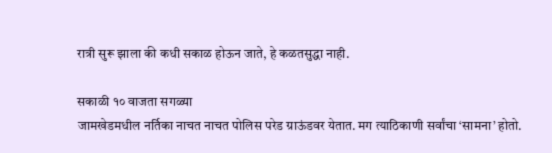रात्री सुरू झाला की कधी सकाळ होऊन जाते, हे कळतसुद्धा नाही.

सकाळी १० वाजता सगळ्या
जामखेडमधील नर्तिका नाचत नाचत पोलिस परेड ग्राऊंडवर येतात. मग त्याठिकाणी सर्वांचा ‘सामना’ होतो.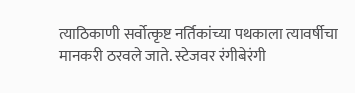त्याठिकाणी सर्वोत्कृष्ट नर्तिकांच्या पथकाला त्यावर्षीचा मानकरी ठरवले जाते. स्टेजवर रंगीबेरंगी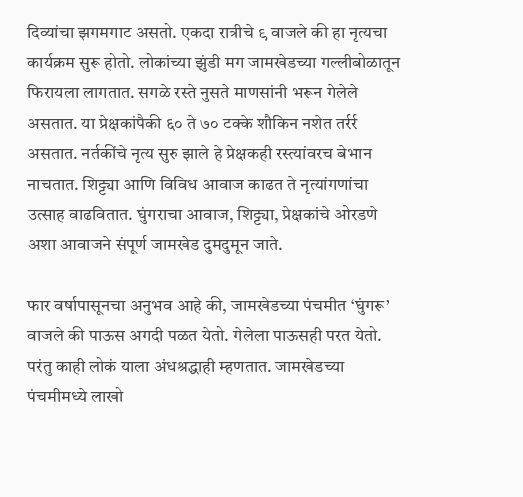दिव्यांचा झगमगाट असतो. एकदा रात्रीचे ९ वाजले की हा नृत्यचा कार्यक्रम सुरू होतो. लोकांच्या झुंडी मग जामखेडच्या गल्लीबोळातून फिरायला लागतात. सगळे रस्ते नुसते माणसांनी भरून गेलेले असतात. या प्रेक्षकांपैकी ६० ते ७० टक्के शौकिन नशेत तर्रर्र असतात. नर्तकींचे नृत्य सुरु झाले हे प्रेक्षकही रस्त्यांवरच बेभान नाचतात. शिट्ट्या आणि विविध आवाज काढत ते नृत्यांगणांचा उत्साह वाढवितात. घुंगराचा आवाज, शिट्ट्या, प्रेक्षकांचे ओरडणे अशा आवाजने संपूर्ण जामखेड दुमदुमून जाते.

फार वर्षापासूनचा अनुभव आहे की, जामखेडच्या पंचमीत ‘घुंगरू’ वाजले की पाऊस अगदी पळत येतो. गेलेला पाऊसही परत येतो. परंतु काही लोकं याला अंधश्रद्धाही म्हणतात. जामखेडच्या पंचमीमध्ये लाखो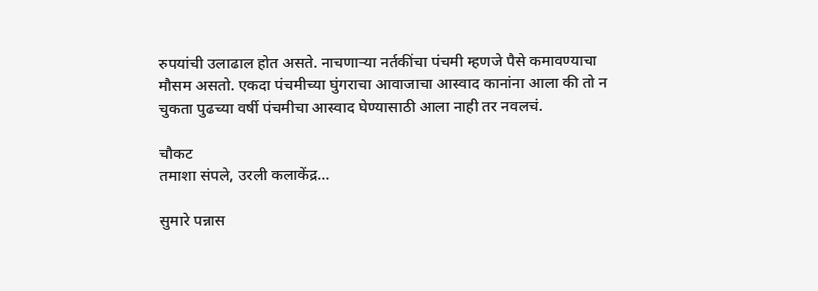रुपयांची उलाढाल होत असते. नाचणाऱ्या नर्तकींचा पंचमी म्हणजे पैसे कमावण्याचा मौसम असतो. एकदा पंचमीच्या घुंगराचा आवाजाचा आस्वाद कानांना आला की तो न चुकता पुढच्या वर्षी पंचमीचा आस्वाद घेण्यासाठी आला नाही तर नवलचं.

चौकट
तमाशा संपले, उरली कलाकेंद्र…

सुमारे पन्नास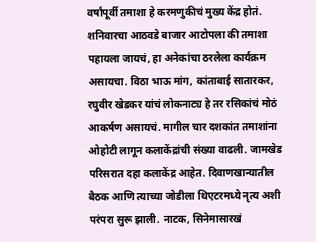वर्षांपूर्वी तमाशा हे करमणुकीचं मुख्य केंद्र होतं. शनिवारचा आठवडे बाजार आटोपला की तमाशा पहायला जायचं, हा अनेकांचा ठरलेला कार्यक्रम असायचा. विठा भाऊ मांग, कांताबाई सातारकर, रघुवीर खेडकर यांचं लोकनाट्य हे तर रसिकांचं मोठं आकर्षण असायचं. मागील चार दशकांत तमाशांना ओहोटी लागून कलाकेंद्रांची संख्या वाढली. जामखेड परिसरात दहा कलाकेंद्र आहेत. दिवाणखान्यातील बैठक आणि त्याच्या जोडीला थिएटरमध्ये नृत्य अशी परंपरा सुरू झाली. नाटक, सिनेमासारखं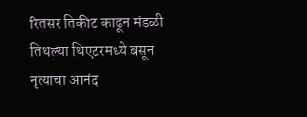रितसर तिकीट काढून मंडळी तिथल्या थिएटरमध्ये बसून नृत्याचा आनंद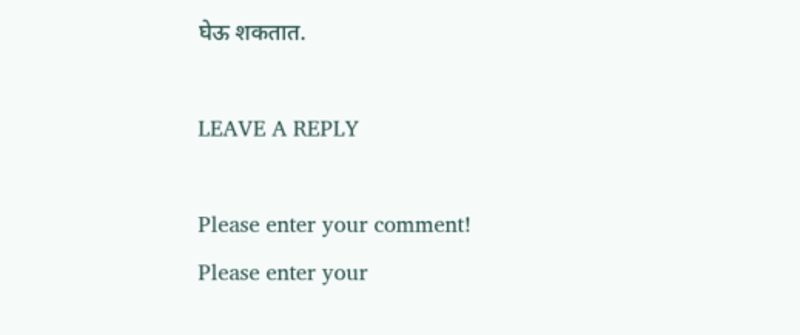घेऊ शकतात.

LEAVE A REPLY

Please enter your comment!
Please enter your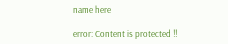name here

error: Content is protected !!